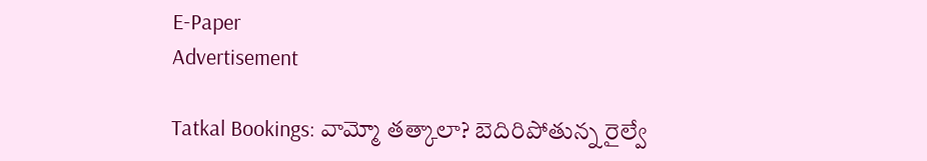E-Paper
Advertisement

Tatkal Bookings: వామ్మో తత్కాలా? బెదిరిపోతున్న రైల్వే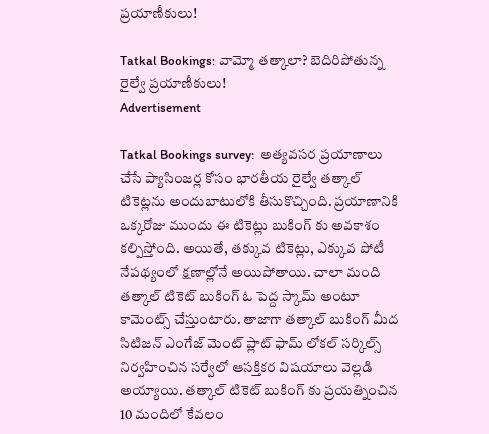ప్రయాణీకులు!

Tatkal Bookings: వామ్మో తత్కాలా? బెదిరిపోతున్న రైల్వే ప్రయాణీకులు!
Advertisement

Tatkal Bookings survey:  అత్యవసర ప్రయాణాలు చేసే ప్యాసింజర్ల కోసం భారతీయ రైల్వే తత్కాల్ టికెట్లను అందుబాటులోకి తీసుకొచ్చింది. ప్రయాణానికి ఒక్కరోజు ముందు ఈ టికెట్లు బుకింగ్ కు అవకాశం కల్పిస్తోంది. అయితే, తక్కువ టికెట్లు, ఎక్కువ పోటీ నేపథ్యంలో క్షణాల్లోనే అయిపోతాయి. చాలా మంది తత్కాల్ టికెట్ బుకింగ్ ఓ పెద్ద స్కామ్ అంటూ కామెంట్స్ చేస్తుంటారు. తాజాగా తత్కాల్ బుకింగ్ మీద సిటిజన్ ఎంగేజ్‌ మెంట్ ప్లాట్‌ ఫామ్ లోకల్ సర్కిల్స్ నిర్వహించిన సర్వేలో ఆసక్తికర విషయాలు వెల్లడి అయ్యాయి. తత్కాల్ టికెట్ బుకింగ్ కు ప్రయత్నించిన 10 మందిలో కేవలం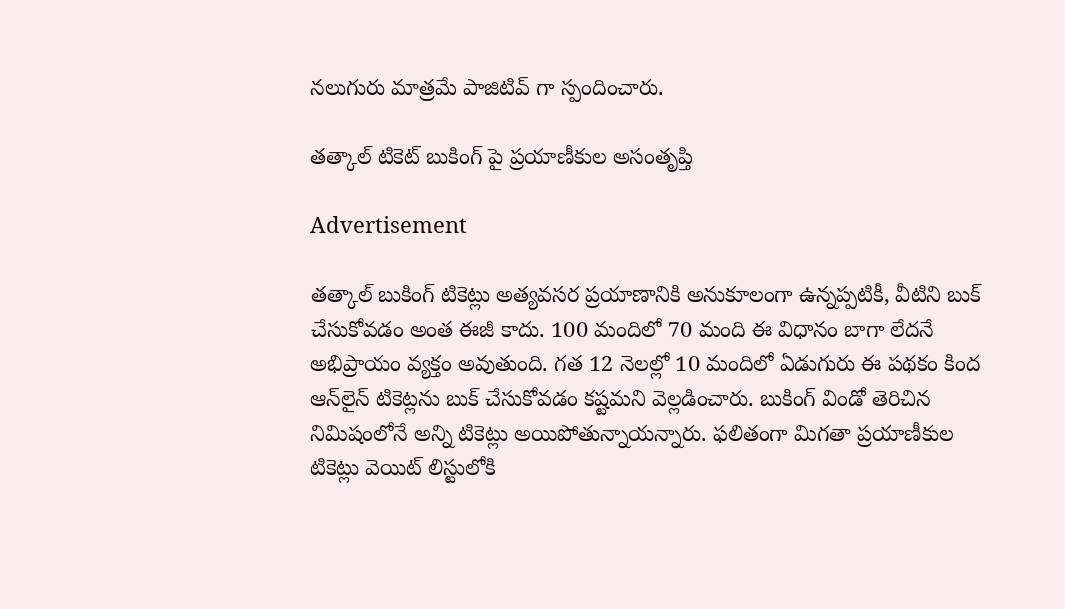నలుగురు మాత్రమే పాజిటివ్ గా స్పందించారు.

తత్కాల్ టికెట్ బుకింగ్ పై ప్రయాణీకుల అసంతృప్తి

Advertisement

తత్కాల్ బుకింగ్ టికెట్లు అత్యవసర ప్రయాణానికి అనుకూలంగా ఉన్నప్పటికీ, వీటిని బుక్ చేసుకోవడం అంత ఈజీ కాదు. 100 మందిలో 70 మంది ఈ విధానం బాగా లేదనే అభిప్రాయం వ్యక్తం అవుతుంది. గత 12 నెలల్లో 10 మందిలో ఏడుగురు ఈ పథకం కింద ఆన్‌లైన్ టికెట్లను బుక్ చేసుకోవడం కష్టమని వెల్లడించారు. బుకింగ్ విండో తెరిచిన నిమిషంలోనే అన్ని టికెట్లు అయిపోతున్నాయన్నారు. ఫలితంగా మిగతా ప్రయాణీకుల టికెట్లు వెయిట్ లిస్టులోకి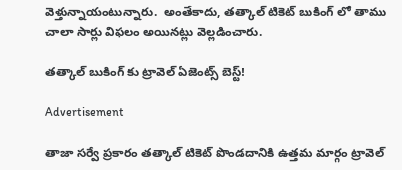వెళ్తున్నాయంటున్నారు.  అంతేకాదు, తత్కాల్ టికెట్ బుకింగ్ లో తాము చాలా సార్లు విఫలం అయినట్లు వెల్లడించారు.

తత్కాల్ బుకింగ్ కు ట్రావెల్ ఏజెంట్స్ బెస్ట్!

Advertisement

తాజా సర్వే ప్రకారం తత్కాల్ టికెట్ పొండదానికి ఉత్తమ మార్గం ట్రావెల్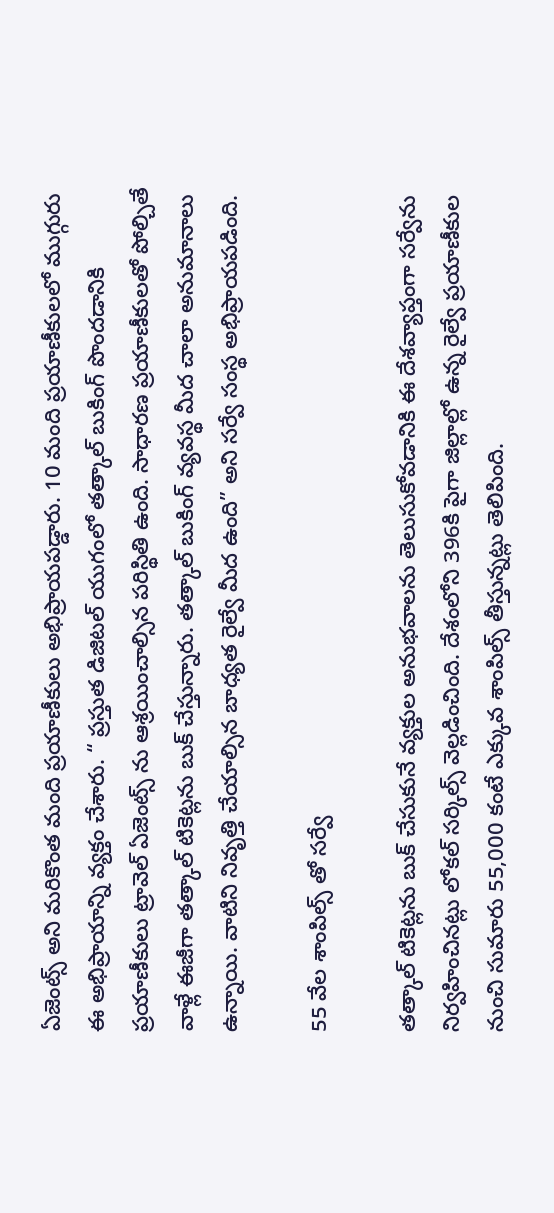ఏజెంట్స్ అని మరికొంత మంది ప్రయాణీకులు అభిప్రాయపడ్డారు. 10 మంది ప్రయాణీకులలో ముగ్గురు ఈ అభిప్రాయాన్ని వ్యక్తం చేశారు. “ ప్రస్తుత డిజిటల్ యుగంలో తత్కాల్ బుకింగ్ పొందడానికి ప్రయాణీకులు ట్రావెల్ ఏజెంట్స్ ను ఆశ్రయించాల్సిన పరిస్థితి ఉంది. సాధారణ ప్రయాణీకులతో పోల్చితే వాళ్లే ఈజీగా తత్కాల్ టికెట్లను బుక్ చేస్తున్నారు. తత్కాల్ బుకింగ్ వ్యవస్థ మీద చాలా అనుమానాలు ఉన్నాయి. వాటిని నివృత్తి చేయాల్సిన బాధ్యత రైల్వే మీద ఉంది” అని సర్వే సంస్థ అభిప్రాయపడింది.

55 వేల శాంపిల్స్ తో సర్వే

తత్కాల్ టికెట్లను బుక్ చేసుకునే వ్యక్తుల అనుభవాలను తెలుసుకోవడానికి ఈ దేశవ్యాప్తంగా సర్వేను నిర్వహించినట్లు లోకల్ సర్కిల్స్ వెల్లడించింది. దేశంలోని 396కి పైగా జిల్లాల్లో ఉన్న రైల్వే ప్రయాణీకుల నుంచి సుమారు 55,000 కంటే ఎక్కువ శాంపిల్స్ తీస్తున్నట్లు తెలిపింది.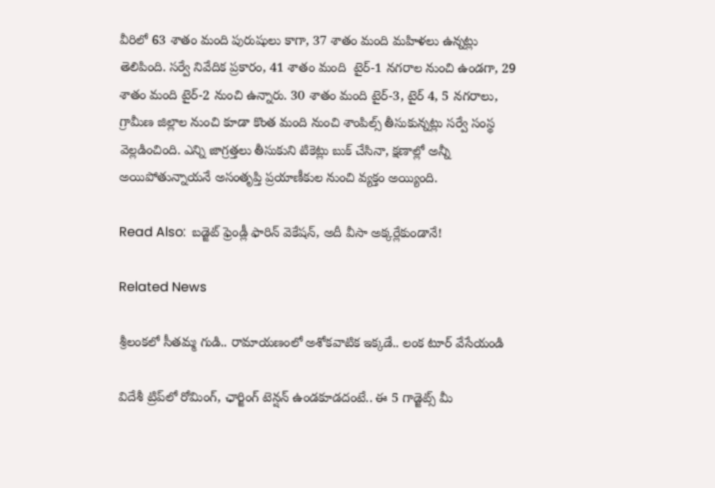వీరిలో 63 శాతం మంది పురుషులు కాగా, 37 శాతం మంది మహిళలు ఉన్నట్లు తెలిపింది. సర్వే నివేదిక ప్రకారం, 41 శాతం మంది  టైర్-1 నగరాల నుంచి ఉండగా, 29 శాతం మంది టైర్-2 నుంచి ఉన్నారు. 30 శాతం మంది టైర్-3, టైర్ 4, 5 నగరాలు, గ్రామీణ జిల్లాల నుంచి కూడా కొంత మంది నుంచి శాంపిల్స్ తీసుకున్నట్లు సర్వే సంస్థ వెల్లడించింది. ఎన్ని జాగ్రత్తలు తీసుకుని టికెట్లు బుక్ చేసినా, క్షణాల్లో అన్నీ అయిపోతున్నాయనే అసంతృప్తి ప్రయాణీకుల నుంచి వ్యక్తం అయ్యింది.

Read Also:  బడ్జెట్ ఫ్రెండ్లీ ఫారిన్ వెకేషన్, అదీ వీసా అక్కర్లేకుండానే!

Related News

శ్రీలంకలో సీతమ్మ గుడి.. రామాయణంలో అశోకవాటిక ఇక్కడే.. లంక టూర్ వేసేయండి

విదేశీ ట్రిప్‌లో రోమింగ్, ఛార్జింగ్ టెన్షన్ ఉండకూడదంటే.. ఈ 5 గాడ్జెట్స్ మీ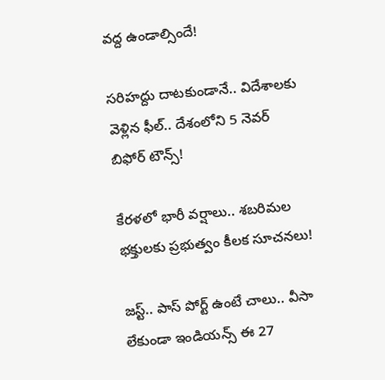వద్ద ఉండాల్సిందే!

సరిహద్దు దాటకుండానే.. విదేశాలకు వెళ్లిన ఫీల్.. దేశంలోని 5 నెవర్ బిఫోర్ టౌన్స్!

కేరళలో భారీ వర్షాలు.. శబరిమల భక్తులకు ప్రభుత్వం కీలక సూచనలు!

జస్ట్.. పాస్‌ పోర్ట్ ఉంటే చాలు.. వీసా లేకుండా ఇండియన్స్ ఈ 27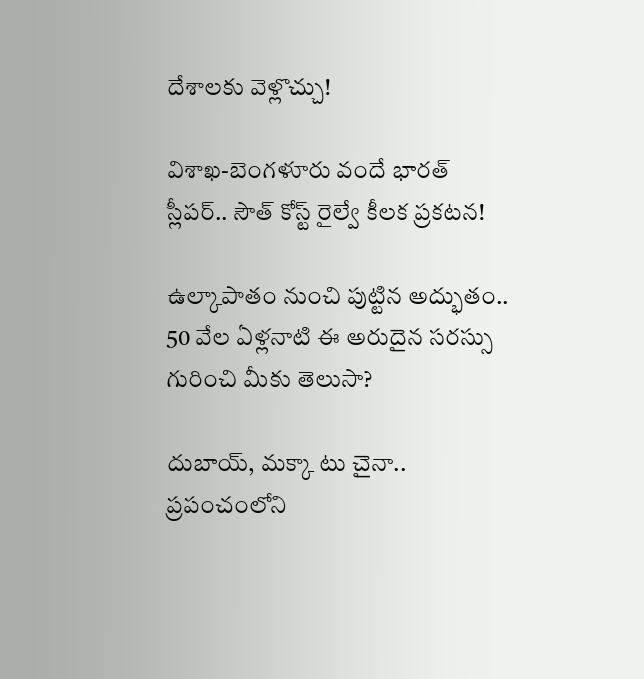దేశాలకు వెళ్లొచ్చు!

విశాఖ-బెంగళూరు వందే భారత్ స్లీపర్‌.. సౌత్ కోస్ట్ రైల్వే కీలక ప్రకటన!

ఉల్కాపాతం నుంచి పుట్టిన అద్భుతం.. 50 వేల ఏళ్లనాటి ఈ అరుదైన సరస్సు గురించి మీకు తెలుసా?

దుబాయ్, మక్కా టు చైనా.. ప్రపంచంలోని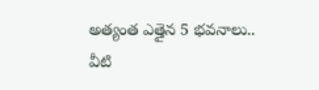అత్యంత ఎత్తైన 5 భవనాలు.. వీటి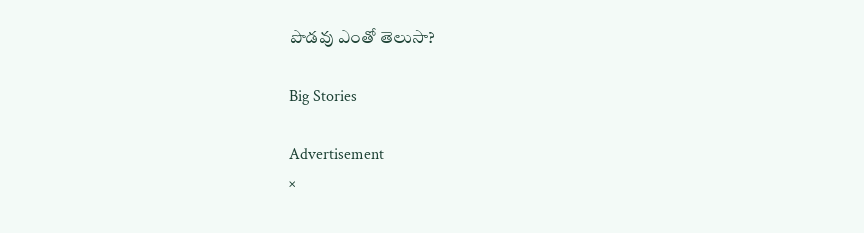పొడవు ఎంతో తెలుసా?

Big Stories

Advertisement
×